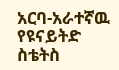አርባ-አራተኛዉ የዩናይትድ ስቴትስ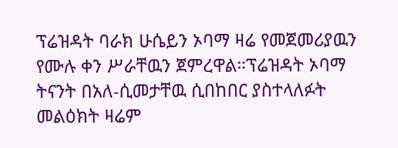ፕሬዝዳት ባራክ ሁሴይን ኦባማ ዛሬ የመጀመሪያዉን የሙሉ ቀን ሥራቸዉን ጀምረዋል።ፕሬዝዳት ኦባማ ትናንት በአለ-ሲመታቸዉ ሲበከበር ያስተላለፉት መልዕክት ዛሬም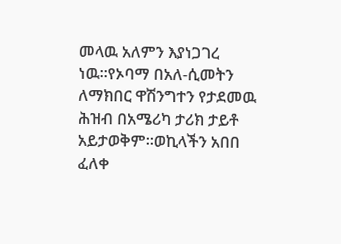መላዉ አለምን እያነጋገረ ነዉ።የኦባማ በአለ-ሲመትን ለማክበር ዋሽንግተን የታደመዉ ሕዝብ በአሜሪካ ታሪክ ታይቶ አይታወቅም።ወኪላችን አበበ ፈለቀ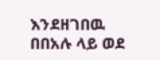እንደዘገበዉ በበአሉ ላይ ወደ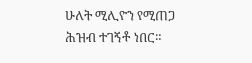ሁለት ሚሊዮን የሚጠጋ ሕዝብ ተገኝቶ ነበር።